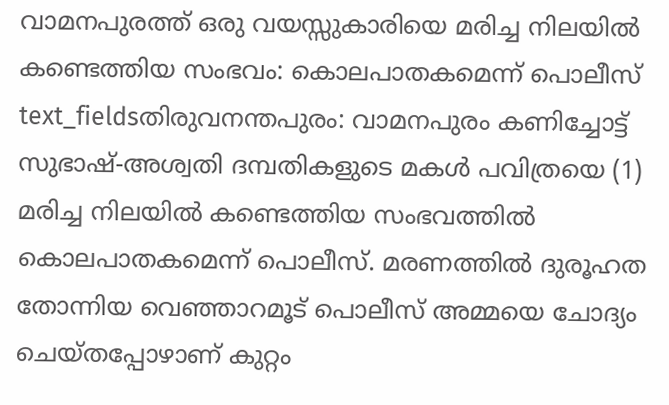വാമനപുരത്ത് ഒരു വയസ്സുകാരിയെ മരിച്ച നിലയിൽ കണ്ടെത്തിയ സംഭവം: കൊലപാതകമെന്ന് പൊലീസ്
text_fieldsതിരുവനന്തപുരം: വാമനപുരം കണിച്ചോട്ട് സുഭാഷ്-അശ്വതി ദമ്പതികളുടെ മകൾ പവിത്രയെ (1) മരിച്ച നിലയിൽ കണ്ടെത്തിയ സംഭവത്തിൽ കൊലപാതകമെന്ന് പൊലീസ്. മരണത്തിൽ ദുരൂഹത തോന്നിയ വെഞ്ഞാറമൂട് പൊലീസ് അമ്മയെ ചോദ്യം ചെയ്തപ്പോഴാണ് കുറ്റം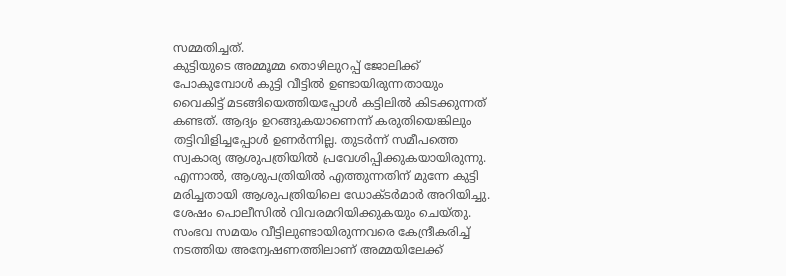സമ്മതിച്ചത്.
കുട്ടിയുടെ അമ്മൂമ്മ തൊഴിലുറപ്പ് ജോലിക്ക് പോകുമ്പോൾ കുട്ടി വീട്ടിൽ ഉണ്ടായിരുന്നതായും വൈകിട്ട് മടങ്ങിയെത്തിയപ്പോൾ കട്ടിലിൽ കിടക്കുന്നത് കണ്ടത്. ആദ്യം ഉറങ്ങുകയാണെന്ന് കരുതിയെങ്കിലും തട്ടിവിളിച്ചപ്പോൾ ഉണർന്നില്ല. തുടർന്ന് സമീപത്തെ സ്വകാര്യ ആശുപത്രിയിൽ പ്രവേശിപ്പിക്കുകയായിരുന്നു. എന്നാൽ, ആശുപത്രിയിൽ എത്തുന്നതിന് മുന്നേ കുട്ടി മരിച്ചതായി ആശുപത്രിയിലെ ഡോക്ടർമാർ അറിയിച്ചു. ശേഷം പൊലീസിൽ വിവരമറിയിക്കുകയും ചെയ്തു.
സംഭവ സമയം വീട്ടിലുണ്ടായിരുന്നവരെ കേന്ദ്രീകരിച്ച് നടത്തിയ അന്വേഷണത്തിലാണ് അമ്മയിലേക്ക്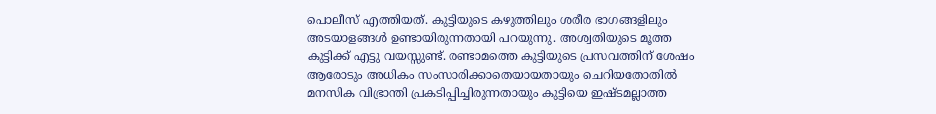പൊലീസ് എത്തിയത്. കുട്ടിയുടെ കഴുത്തിലും ശരീര ഭാഗങ്ങളിലും അടയാളങ്ങൾ ഉണ്ടായിരുന്നതായി പറയുന്നു. അശ്വതിയുടെ മൂത്ത കുട്ടിക്ക് എട്ടു വയസ്സുണ്ട്. രണ്ടാമത്തെ കുട്ടിയുടെ പ്രസവത്തിന് ശേഷം ആരോടും അധികം സംസാരിക്കാതെയായതായും ചെറിയതോതിൽ മനസിക വിഭ്രാന്തി പ്രകടിപ്പിച്ചിരുന്നതായും കുട്ടിയെ ഇഷ്ടമല്ലാത്ത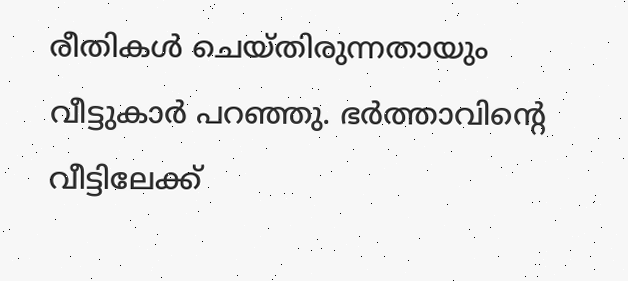രീതികൾ ചെയ്തിരുന്നതായും വീട്ടുകാർ പറഞ്ഞു. ഭർത്താവിന്റെ വീട്ടിലേക്ക്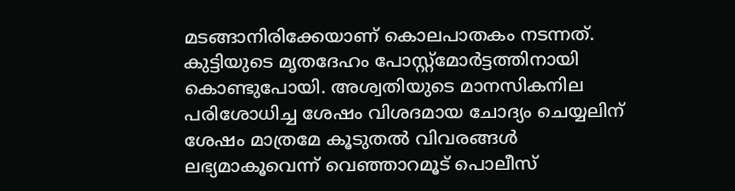മടങ്ങാനിരിക്കേയാണ് കൊലപാതകം നടന്നത്.
കുട്ടിയുടെ മൃതദേഹം പോസ്റ്റ്മോർട്ടത്തിനായി കൊണ്ടുപോയി. അശ്വതിയുടെ മാനസികനില പരിശോധിച്ച ശേഷം വിശദമായ ചോദ്യം ചെയ്യലിന് ശേഷം മാത്രമേ കൂടുതൽ വിവരങ്ങൾ ലഭ്യമാകൂവെന്ന് വെഞ്ഞാറമൂട് പൊലീസ്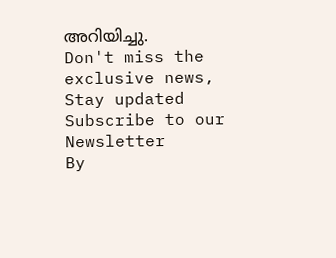അറിയിച്ചു.
Don't miss the exclusive news, Stay updated
Subscribe to our Newsletter
By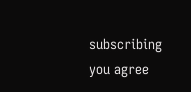subscribing you agree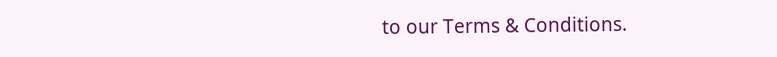to our Terms & Conditions.